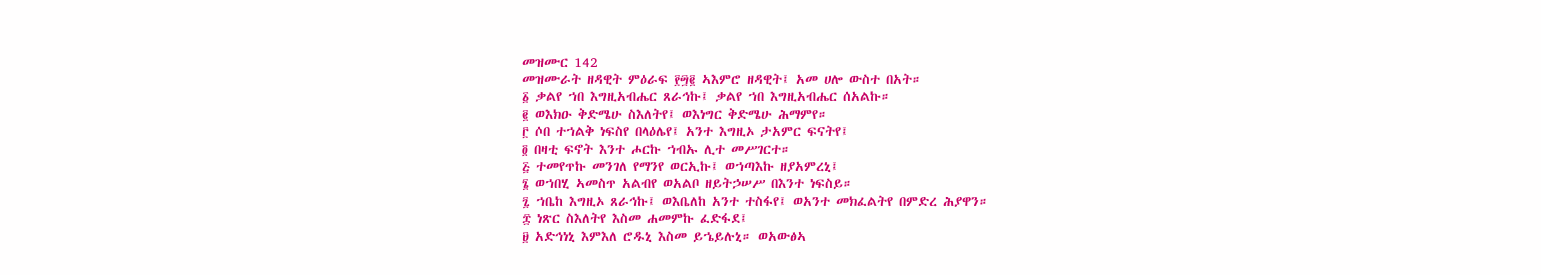መዝሙር 142
መዝሙራት ዘዳዊት ምዕራፍ ፻፵፪ ኣእምሮ ዘዳዊት፤ አመ ሀሎ ውስተ በአት።
፩ ቃልየ ኀበ እግዚአብሔር ጸራኅኩ፤ ቃልየ ኀበ እግዚአብሔር ሰአልኩ።
፪ ወእክዑ ቅድሜሁ ስእለትየ፤ ወእነግር ቅድሜሁ ሕማምየ።
፫ ሶበ ተኀልቅ ነፍስየ በላዕሌየ፤ አንተ እግዚኦ ታአምር ፍናትየ፤
፬ በዛቲ ፍኖት እንተ ሖርኩ ኀብኡ ሊተ መሥገርተ።
፭ ተመየጥኩ መንገለ የማንየ ወርኢኩ፤ ወኀጣእኩ ዘያአምረኒ፤
፮ ወኀበሂ ኣመስጥ አልብየ ወአልቦ ዘይትኃሠሥ በእንተ ነፍስይ።
፯ ኀቤከ እግዚኦ ጸራኅኩ፤ ወእቤለከ አንተ ተስፋየ፤ ወአንተ መክፈልትየ በምድረ ሕያዋን።
፰ ነጽር ስእለትየ እስመ ሐመምኩ ፈድፋደ፤
፱ አድኅነኒ እምእለ ሮዱኒ እስመ ይኄይሉኒ። ወአውፅኣ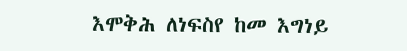እሞቅሕ ለነፍስየ ከመ እግነይ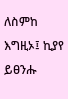ለስምከ እግዚኦ፤ ኪያየ ይፀንሑ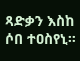ጻድቃን እስከ ሶበ ተዐስየኒ።